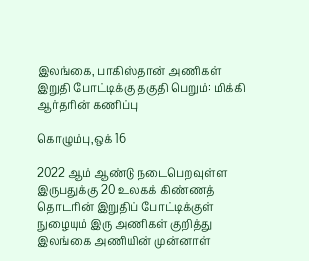இலங்கை, பாகிஸ்தான் அணிகள் இறுதி போட்டிக்கு தகுதி பெறும்: மிக்கி ஆர்தரின் கணிப்பு

கொழும்பு,ஒக் 16

2022 ஆம் ஆண்டு நடைபெறவுள்ள இருபதுக்கு 20 உலகக் கிண்ணத் தொடரின் இறுதிப் போட்டிக்குள் நுழையும் இரு அணிகள் குறித்து இலங்கை அணியின் முன்னாள்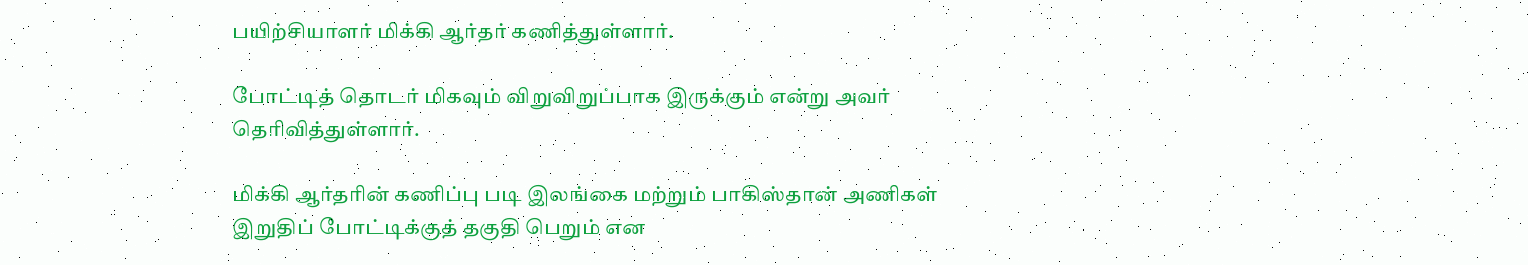பயிற்சியாளர் மிக்கி ஆர்தர் கணித்துள்ளார்.

போட்டித் தொடர் மிகவும் விறுவிறுப்பாக இருக்கும் என்று அவர் தெரிவித்துள்ளார்.

மிக்கி ஆர்தரின் கணிப்பு படி இலங்கை மற்றும் பாகிஸ்தான் அணிகள் இறுதிப் போட்டிக்குத் தகுதி பெறும் என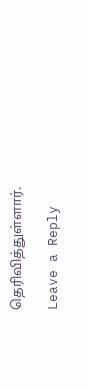தெரிவித்துள்ளார்.

Leave a Reply